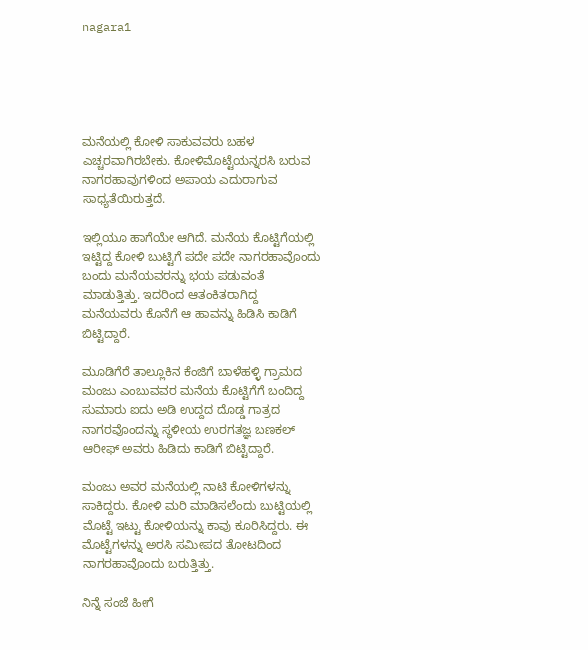nagara1





ಮನೆಯಲ್ಲಿ ಕೋಳಿ ಸಾಕುವವರು ಬಹಳ ಎಚ್ಚರವಾಗಿರಬೇಕು. ಕೋಳಿಮೊಟ್ಟೆಯನ್ನರಸಿ ಬರುವ ನಾಗರಹಾವುಗಳಿಂದ ಅಪಾಯ ಎದುರಾಗುವ ಸಾಧ್ಯತೆಯಿರುತ್ತದೆ.

ಇಲ್ಲಿಯೂ ಹಾಗೆಯೇ ಆಗಿದೆ. ಮನೆಯ ಕೊಟ್ಟಿಗೆಯಲ್ಲಿ ಇಟ್ಟಿದ್ದ ಕೋಳಿ ಬುಟ್ಟಿಗೆ ಪದೇ ಪದೇ ನಾಗರಹಾವೊಂದು ಬಂದು ಮನೆಯವರನ್ನು ಭಯ ಪಡುವಂತೆ ಮಾಡುತ್ತಿತ್ತು. ಇದರಿಂದ ಆತಂಕಿತರಾಗಿದ್ದ ಮನೆಯವರು ಕೊನೆಗೆ ಆ ಹಾವನ್ನು ಹಿಡಿಸಿ ಕಾಡಿಗೆ ಬಿಟ್ಟಿದ್ದಾರೆ.

ಮೂಡಿಗೆರೆ ತಾಲ್ಲೂಕಿನ ಕೆಂಜಿಗೆ ಬಾಳೆಹಳ್ಳಿ ಗ್ರಾಮದ ಮಂಜು ಎಂಬುವವರ ಮನೆಯ ಕೊಟ್ಟಿಗೆಗೆ ಬಂದಿದ್ದ ಸುಮಾರು ಐದು ಅಡಿ ಉದ್ದದ ದೊಡ್ಡ ಗಾತ್ರದ ನಾಗರವೊಂದನ್ನು ಸ್ಥಳೀಯ ಉರಗತಜ್ಞ ಬಣಕಲ್ ಆರೀಫ್ ಅವರು ಹಿಡಿದು ಕಾಡಿಗೆ ಬಿಟ್ಟಿದ್ದಾರೆ.

ಮಂಜು ಅವರ ಮನೆಯಲ್ಲಿ ನಾಟಿ ಕೋಳಿಗಳನ್ನು ಸಾಕಿದ್ದರು. ಕೋಳಿ ಮರಿ ಮಾಡಿಸಲೆಂದು ಬುಟ್ಟಿಯಲ್ಲಿ ಮೊಟ್ಟೆ ಇಟ್ಟು ಕೋಳಿಯನ್ನು ಕಾವು ಕೂರಿಸಿದ್ದರು. ಈ ಮೊಟ್ಟೆಗಳನ್ನು ಅರಸಿ ಸಮೀಪದ ತೋಟದಿಂದ ನಾಗರಹಾವೊಂದು ಬರುತ್ತಿತ್ತು.

ನಿನ್ನೆ ಸಂಜೆ ಹೀಗೆ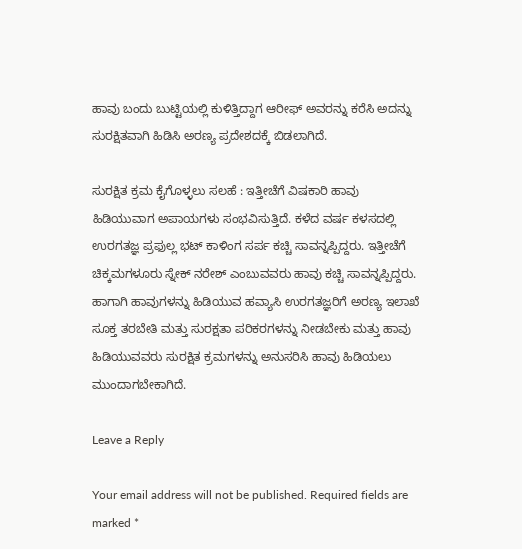ಹಾವು ಬಂದು ಬುಟ್ಟಿಯಲ್ಲಿ ಕುಳಿತ್ತಿದ್ದಾಗ ಆರೀಫ್ ಅವರನ್ನು ಕರೆಸಿ ಅದನ್ನು ಸುರಕ್ಷಿತವಾಗಿ ಹಿಡಿಸಿ ಅರಣ್ಯ ಪ್ರದೇಶದಕ್ಕೆ ಬಿಡಲಾಗಿದೆ.

ಸುರಕ್ಷಿತ ಕ್ರಮ ಕೈಗೊಳ್ಳಲು ಸಲಹೆ : ಇತ್ತೀಚೆಗೆ ವಿಷಕಾರಿ ಹಾವು ಹಿಡಿಯುವಾಗ ಅಪಾಯಗಳು ಸಂಭವಿಸುತ್ತಿದೆ. ಕಳೆದ ವರ್ಷ ಕಳಸದಲ್ಲಿ ಉರಗತಜ್ಞ ಪ್ರಫುಲ್ಲ ಭಟ್ ಕಾಳಿಂಗ ಸರ್ಪ ಕಚ್ಚಿ ಸಾವನ್ನಪ್ಪಿದ್ದರು. ಇತ್ತೀಚೆಗೆ ಚಿಕ್ಕಮಗಳೂರು ಸ್ನೇಕ್ ನರೇಶ್ ಎಂಬುವವರು ಹಾವು ಕಚ್ಚಿ ಸಾವನ್ನಪ್ಪಿದ್ದರು.
ಹಾಗಾಗಿ ಹಾವುಗಳನ್ನು ಹಿಡಿಯುವ ಹವ್ಯಾಸಿ ಉರಗತಜ್ಞರಿಗೆ ಅರಣ್ಯ ಇಲಾಖೆ ಸೂಕ್ತ ತರಬೇತಿ ಮತ್ತು ಸುರಕ್ಷತಾ ಪರಿಕರಗಳನ್ನು ನೀಡಬೇಕು ಮತ್ತು ಹಾವು ಹಿಡಿಯುವವರು ಸುರಕ್ಷಿತ ಕ್ರಮಗಳನ್ನು ಅನುಸರಿಸಿ ಹಾವು ಹಿಡಿಯಲು ಮುಂದಾಗಬೇಕಾಗಿದೆ.

Leave a Reply

Your email address will not be published. Required fields are marked *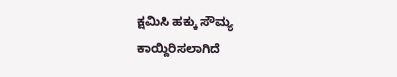ಕ್ಷಮಿಸಿ ಹಕ್ಕು ಸೌಮ್ಯ ಕಾಯ್ದಿರಿಸಲಾಗಿದೆ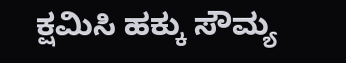ಕ್ಷಮಿಸಿ ಹಕ್ಕು ಸೌಮ್ಯ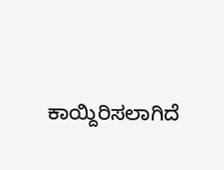ಕಾಯ್ದಿರಿಸಲಾಗಿದೆ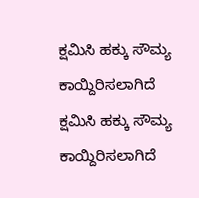ಕ್ಷಮಿಸಿ ಹಕ್ಕು ಸೌಮ್ಯ ಕಾಯ್ದಿರಿಸಲಾಗಿದೆ
ಕ್ಷಮಿಸಿ ಹಕ್ಕು ಸೌಮ್ಯ ಕಾಯ್ದಿರಿಸಲಾಗಿದೆ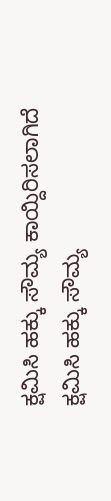ಕ್ಷಮಿಸಿ ಹಕ್ಕು ಸೌಮ್ಯ ಕಾಯ್ದಿರಿಸಲಾಗಿದೆ
ಕ್ಷಮಿಸಿ ಹಕ್ಕು ಸೌಮ್ಯ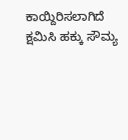ಕಾಯ್ದಿರಿಸಲಾಗಿದೆ
ಕ್ಷಮಿಸಿ ಹಕ್ಕು ಸೌಮ್ಯ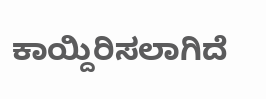ಕಾಯ್ದಿರಿಸಲಾಗಿದೆ